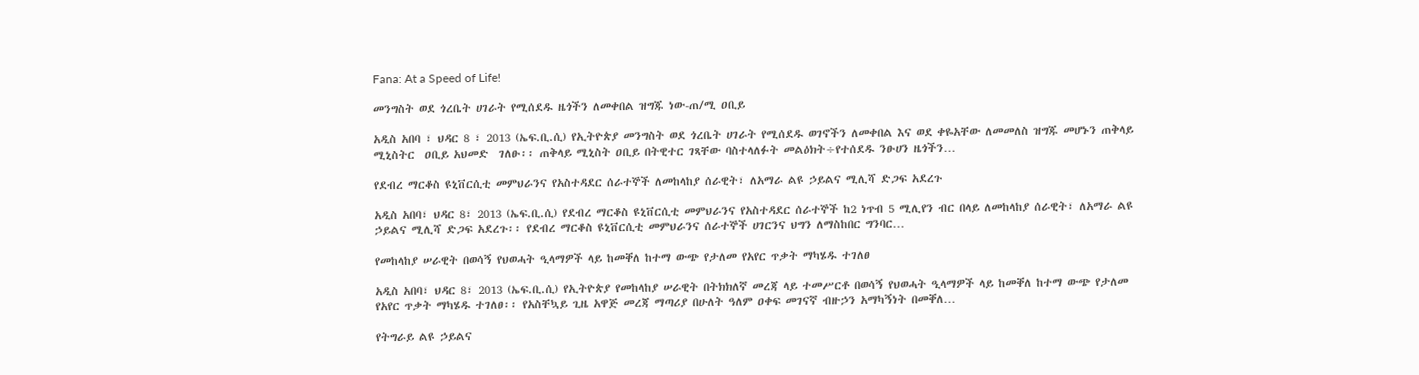Fana: At a Speed of Life!

መንግስት ወደ ጎረቤት ሀገራት የሚሰደዱ ዜጎችን ለመቀበል ዝግጁ ነው-ጠ/ሚ ዐቢይ

አዲስ አበባ ፣ ህዳር 8 ፣ 2013 (ኤፍ.ቢ.ሲ) የኢትዮጵያ መንግስት ወደ ጎረቤት ሀገራት የሚሰደዱ ወገኖችን ለመቀበል እና ወደ ቀዬአቸው ለመመለስ ዝግጁ መሆኑን ጠቅላይ ሚኒስትር  ዐቢይ አህመድ  ገለፁ፡፡ ጠቅላይ ሚኒስት ዐቢይ በትዊተር ገጻቸው ባስተላለፉት መልዕክት÷የተሰደዱ ንፁሀን ዜጎችን…

የደብረ ማርቆስ ዩኒቨርሲቲ መምህራንና የአስተዳደር ሰራተኞች ለመከላከያ ሰራዊት፣ ለአማራ ልዩ ኃይልና ሚሊሻ ድጋፍ አደረጉ

አዲስ አበባ፣ ህዳር 8፣ 2013 (ኤፍ.ቢ.ሲ) የደብረ ማርቆስ ዩኒቨርሲቲ መምህራንና የአስተዳደር ሰራተኞች ከ2 ነጥብ 5 ሚሊየን ብር በላይ ለመከላከያ ሰራዊት፣ ለአማራ ልዩ ኃይልና ሚሊሻ ድጋፍ አደረጉ፡፡ የደብረ ማርቆስ ዩኒቨርሲቲ መምህራንና ሰራተኞች ሀገርንና ህግን ለማስከበር ግንባር…

የመከላከያ ሠራዊት በወሳኝ የህወሓት ዒላማዎች ላይ ከመቐለ ከተማ ውጭ የታለመ የአየር ጥቃት ማካሄዱ ተገለፀ

አዲስ አበባ፣ ህዳር 8፣ 2013 (ኤፍ.ቢ.ሲ) የኢትዮጵያ የመከላከያ ሠራዊት በትክክለኛ መረጃ ላይ ተመሥርቶ በወሳኝ የህወሓት ዒላማዎች ላይ ከመቐለ ከተማ ውጭ የታለመ የአየር ጥቃት ማካሄዱ ተገለፀ፡፡ የአስቸኳይ ጊዜ አዋጅ መረጃ ማጣሪያ በሁለት ዓለም ዐቀፍ መገናኛ ብዙኃን አማካኝነት በመቐለ…

የትግራይ ልዩ ኃይልና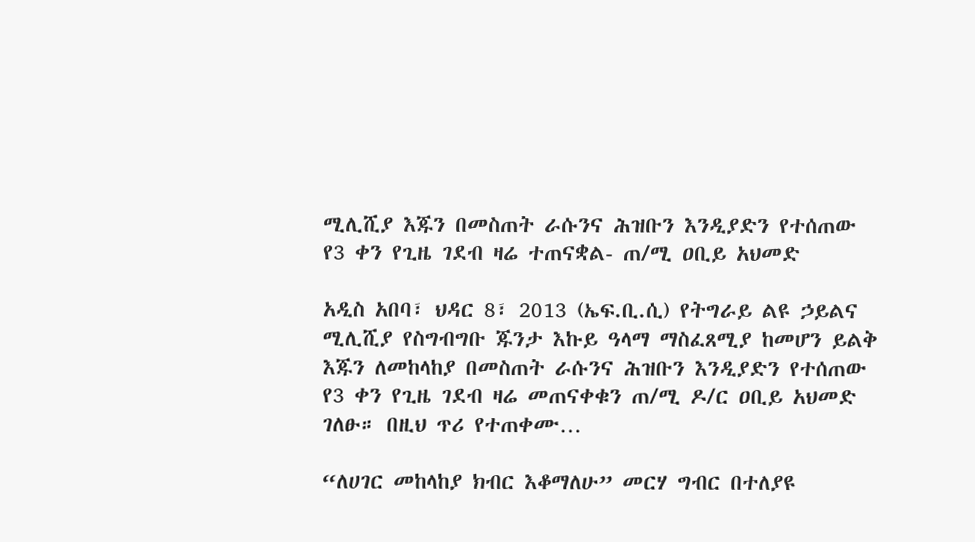ሚሊሺያ እጁን በመስጠት ራሱንና ሕዝቡን እንዲያድን የተሰጠው የ3 ቀን የጊዜ ገደብ ዛሬ ተጠናቋል- ጠ/ሚ ዐቢይ አህመድ

አዲስ አበባ፣ ህዳር 8፣ 2013 (ኤፍ.ቢ.ሲ) የትግራይ ልዩ ኃይልና ሚሊሺያ የስግብግቡ ጁንታ እኩይ ዓላማ ማስፈጸሚያ ከመሆን ይልቅ እጁን ለመከላከያ በመስጠት ራሱንና ሕዝቡን እንዲያድን የተሰጠው የ3 ቀን የጊዜ ገደብ ዛሬ መጠናቀቁን ጠ/ሚ ዶ/ር ዐቢይ አህመድ ገለፁ። በዚህ ጥሪ የተጠቀሙ…

“ለሀገር መከላከያ ክብር እቆማለሁ” መርሃ ግብር በተለያዩ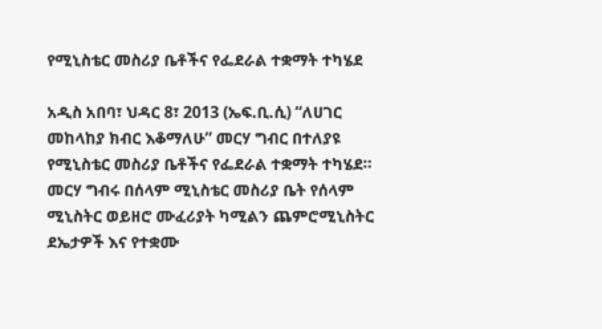የሚኒስቴር መስሪያ ቤቶችና የፌደራል ተቋማት ተካሄደ

አዲስ አበባ፣ ህዳር 8፣ 2013 (ኤፍ.ቢ.ሲ) “ለሀገር መከላከያ ክብር እቆማለሁ” መርሃ ግብር በተለያዩ የሚኒስቴር መስሪያ ቤቶችና የፌደራል ተቋማት ተካሄደ። መርሃ ግብሩ በሰላም ሚኒስቴር መስሪያ ቤት የሰላም ሚኒስትር ወይዘሮ ሙፈሪያት ካሚልን ጨምሮሚኒስትር ደኤታዎች እና የተቋሙ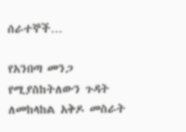ሰራተኞች…

የአንበጣ መንጋ የሚያስከትለውን ጉዳት ለመከላከል አቅዶ መስራት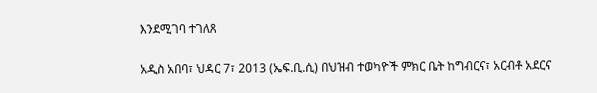እንደሚገባ ተገለጸ

አዲስ አበባ፣ ህዳር 7፣ 2013 (ኤፍ.ቢ.ሲ) በህዝብ ተወካዮች ምክር ቤት ከግብርና፣ አርብቶ አደርና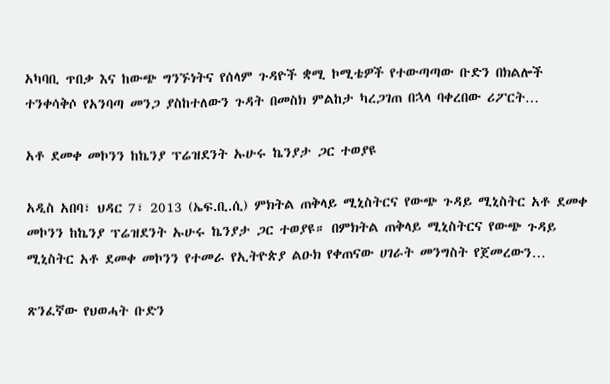አካባቢ ጥበቃ እና ከውጭ ግንኙነትና የሰላም ጉዳዮች ቋሚ ኮሚቴዎች የተውጣጣው ቡድን በክልሎች ተንቀሳቅሶ የአንባጣ መንጋ ያስከተለውን ጉዳት በመስክ ምልከታ ካረጋገጠ በኋላ ባቀረበው ሪፖርት…

አቶ ደመቀ መኮንን ከኬንያ ፕሬዝደንት ኡሁሩ ኬንያታ ጋር ተወያዩ

አዲስ አበባ፣ ህዳር 7፣ 2013 (ኤፍ.ቢ.ሲ) ምክትል ጠቅላይ ሚኒስትርና የውጭ ጉዳይ ሚኒስትር አቶ ደመቀ መኮንን ከኬንያ ፕሬዝደንት ኡሁሩ ኬንያታ ጋር ተወያዩ። በምክትል ጠቅላይ ሚኒስትርና የውጭ ጉዳይ ሚኒስትር አቶ ደመቀ መኮንን የተመራ የኢትዮጵያ ልዑክ የቀጠናው ሀገራት መንግስት የጀመረውን…

ጽንፈኛው የህወሓት ቡድን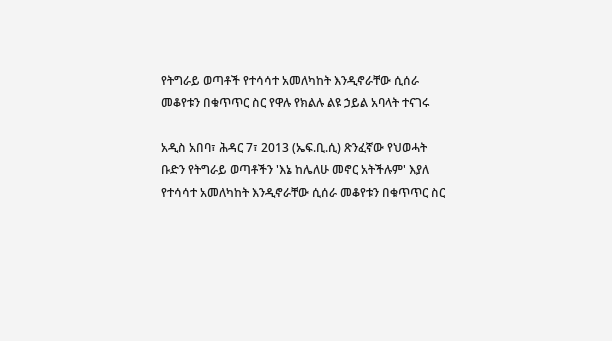የትግራይ ወጣቶች የተሳሳተ አመለካከት እንዲኖራቸው ሲሰራ መቆየቱን በቁጥጥር ስር የዋሉ የክልሉ ልዩ ኃይል አባላት ተናገሩ

አዲስ አበባ፣ ሕዳር 7፣ 2013 (ኤፍ.ቢ.ሲ) ጽንፈኛው የህወሓት ቡድን የትግራይ ወጣቶችን 'እኔ ከሌለሁ መኖር አትችሉም' እያለ የተሳሳተ አመለካከት እንዲኖራቸው ሲሰራ መቆየቱን በቁጥጥር ስር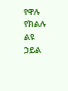የዋሉ የክልሉ ልዩ ኃይል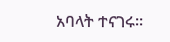አባላት ተናገሩ።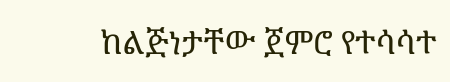ከልጅነታቸው ጀምሮ የተሳሳተ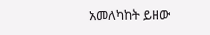አመለካከት ይዘው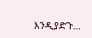እንዲያድጉ…